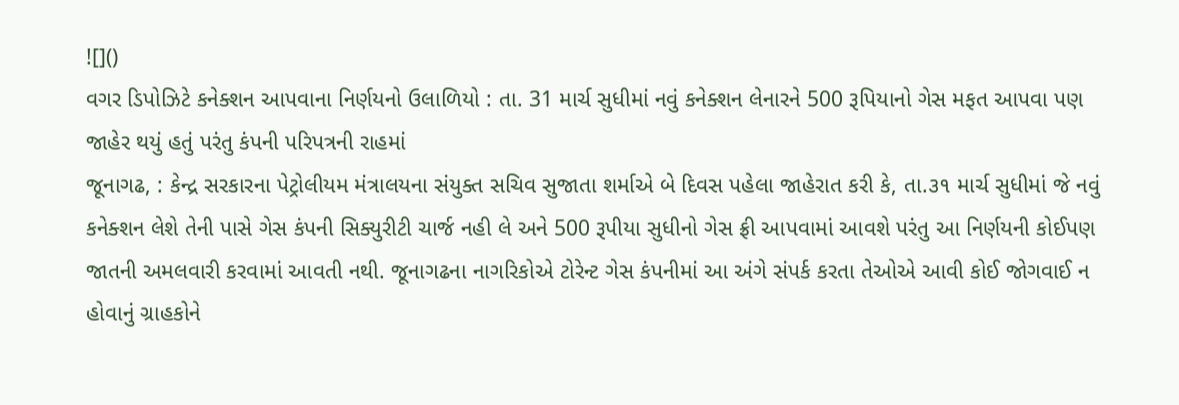![]()
વગર ડિપોઝિટે કનેક્શન આપવાના નિર્ણયનો ઉલાળિયો : તા. 31 માર્ચ સુધીમાં નવું કનેક્શન લેનારને 500 રૂપિયાનો ગેસ મફત આપવા પણ જાહેર થયું હતું પરંતુ કંપની પરિપત્રની રાહમાં
જૂનાગઢ, : કેન્દ્ર સરકારના પેટ્રોલીયમ મંત્રાલયના સંયુક્ત સચિવ સુજાતા શર્માએ બે દિવસ પહેલા જાહેરાત કરી કે, તા.૩૧ માર્ચ સુધીમાં જે નવું કનેક્શન લેશે તેની પાસે ગેસ કંપની સિક્યુરીટી ચાર્જ નહી લે અને 500 રૂપીયા સુધીનો ગેસ ફ્રી આપવામાં આવશે પરંતુ આ નિર્ણયની કોઈપણ જાતની અમલવારી કરવામાં આવતી નથી. જૂનાગઢના નાગરિકોએ ટોરેન્ટ ગેસ કંપનીમાં આ અંગે સંપર્ક કરતા તેઓએ આવી કોઈ જોગવાઈ ન હોવાનું ગ્રાહકોને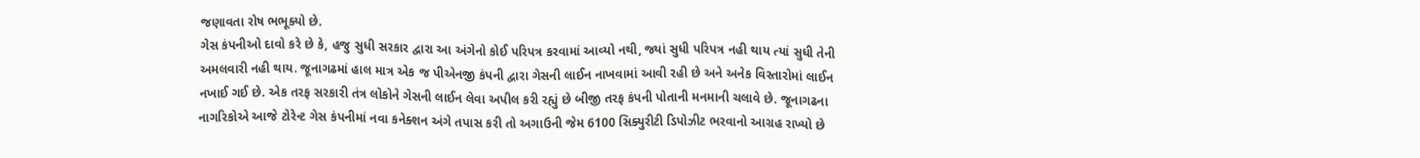જણાવતા રોષ ભભૂક્યો છે.
ગેસ કંપનીઓ દાવો કરે છે કે, હજુ સુધી સરકાર દ્વારા આ અંગેનો કોઈ પરિપત્ર કરવામાં આવ્યો નથી, જ્યાં સુધી પરિપત્ર નહી થાય ત્યાં સુધી તેની અમલવારી નહી થાય. જૂનાગઢમાં હાલ માત્ર એક જ પીએનજી કંપની દ્વારા ગેસની લાઈન નાખવામાં આવી રહી છે અને અનેક વિસ્તારોમાં લાઈન નખાઈ ગઈ છે. એક તરફ સરકારી તંત્ર લોકોને ગેસની લાઈન લેવા અપીલ કરી રહ્યું છે બીજી તરફ કંપની પોતાની મનમાની ચલાવે છે. જૂનાગઢના નાગરિકોએ આજે ટોરેન્ટ ગેસ કંપનીમાં નવા કનેક્શન અંગે તપાસ કરી તો અગાઉની જેમ 6100 સિક્યુરીટી ડિપોઝીટ ભરવાનો આગ્રહ રાખ્યો છે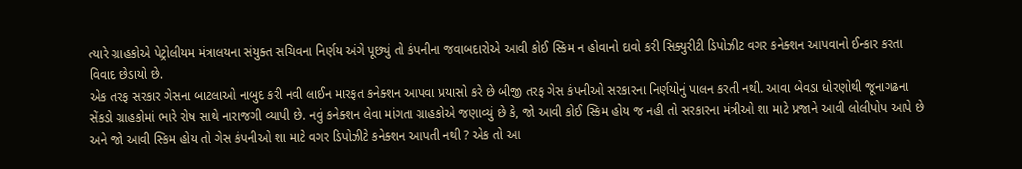ત્યારે ગ્રાહકોએ પેટ્રોલીયમ મંત્રાલયના સંયુક્ત સચિવના નિર્ણય અંગે પૂછ્યું તો કંપનીના જવાબદારોએ આવી કોઈ સ્કિમ ન હોવાનો દાવો કરી સિક્યુરીટી ડિપોઝીટ વગર કનેક્શન આપવાનો ઈન્કાર કરતા વિવાદ છેડાયો છે.
એક તરફ સરકાર ગેસના બાટલાઓ નાબુદ કરી નવી લાઈન મારફત કનેક્શન આપવા પ્રયાસો કરે છે બીજી તરફ ગેસ કંપનીઓ સરકારના નિર્ણયોનું પાલન કરતી નથી. આવા બેવડા ધોરણોથી જૂનાગઢના સેંકડો ગ્રાહકોમાં ભારે રોષ સાથે નારાજગી વ્યાપી છે. નવું કનેક્શન લેવા માંગતા ગ્રાહકોએ જણાવ્યું છે કે, જો આવી કોઈ સ્કિમ હોય જ નહી તો સરકારના મંત્રીઓ શા માટે પ્રજાને આવી લોલીપોપ આપે છે અને જો આવી સ્કિમ હોય તો ગેસ કંપનીઓ શા માટે વગર ડિપોઝીટે કનેક્શન આપતી નથી ? એક તો આ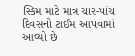સ્કિમ માટે માત્ર ચાર-પાંચ દિવસનો ટાઈમ આપવામાં આવ્યો છે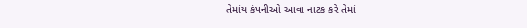તેમાંય કંપનીઓ આવા નાટક કરે તેમાં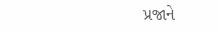પ્રજાને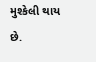મુશ્કેલી થાય છે.